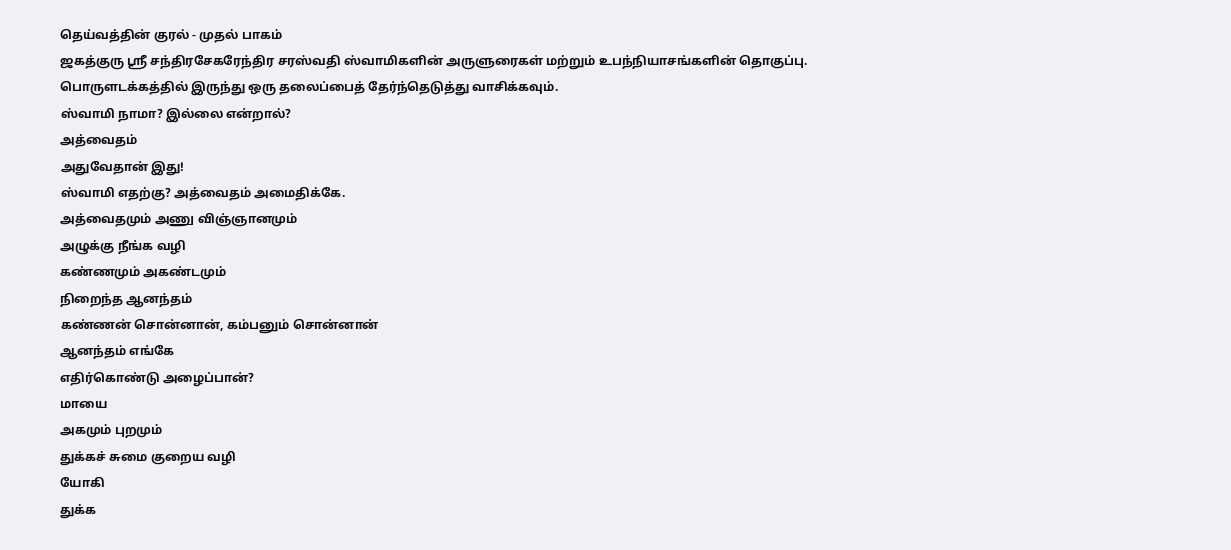தெய்வத்தின் குரல் - முதல் பாகம்
ஜகத்குரு ஸ்ரீ சந்திரசேகரேந்திர சரஸ்வதி ஸ்வாமிகளின் அருளுரைகள் மற்றும் உபந்நியாசங்களின் தொகுப்பு. பொருளடக்கத்தில் இருந்து ஒரு தலைப்பைத் தேர்ந்தெடுத்து வாசிக்கவும்.
ஸ்வாமி நாமா? இல்லை என்றால்?
அத்வைதம்
அதுவேதான் இது!
ஸ்வாமி எதற்கு? அத்வைதம் அமைதிக்கே.
அத்வைதமும் அணு விஞ்ஞானமும்
அழுக்கு நீங்க வழி
கண்ணமும் அகண்டமும்
நிறைந்த ஆனந்தம்
கண்ணன் சொன்னான், கம்பனும் சொன்னான்
ஆனந்தம் எங்கே
எதிர்கொண்டு அழைப்பான்?
மாயை
அகமும் புறமும்
துக்கச் சுமை குறைய வழி
யோகி
துக்க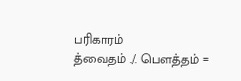பரிகாரம்
த்வைதம் ./. பௌத்தம் =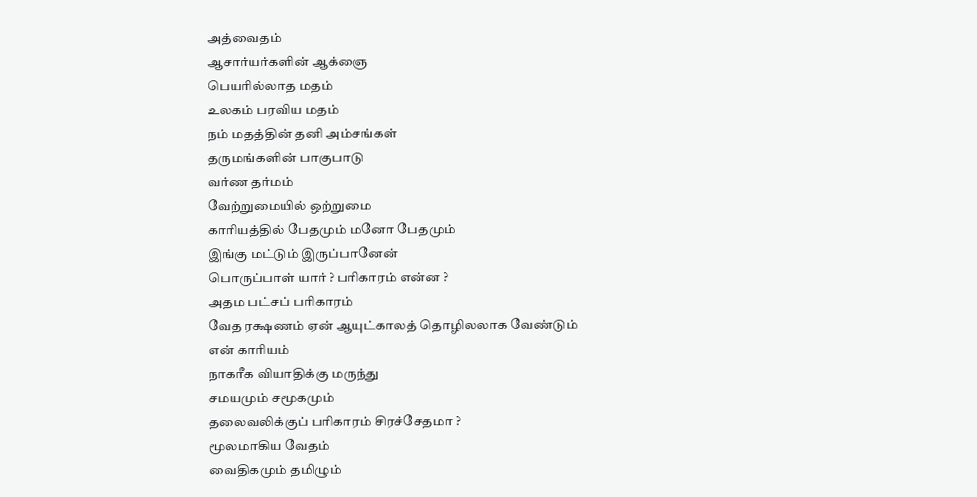அத்வைதம்
ஆசார்யர்களின் ஆக்ஞை
பெயரில்லாத மதம்
உலகம் பரவிய மதம்
நம் மதத்தின் தனி அம்சங்கள்
தருமங்களின் பாகுபாடு
வர்ண தர்மம்
வேற்றுமையில் ஒற்றுமை
காரியத்தில் பேதமும் மனோ பேதமும்
இங்கு மட்டும் இருப்பானேன்
பொருப்பாள் யார் ? பரிகாரம் என்ன ?
அதம பட்சப் பரிகாரம்
வேத ரக்ஷணம் ஏன் ஆயுட்காலத் தொழிலலாக வேண்டும்
என் காரியம்
நாகரீக வியாதிக்கு மருந்து
சமயமும் சமூகமும்
தலைவலிக்குப் பரிகாரம் சிரச்சேதமா ?
மூலமாகிய வேதம்
வைதிகமும் தமிழும்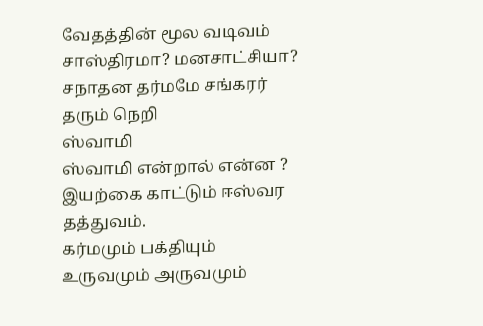வேதத்தின் மூல வடிவம்
சாஸ்திரமா? மனசாட்சியா?
சநாதன தர்மமே சங்கரர் தரும் நெறி
ஸ்வாமி
ஸ்வாமி என்றால் என்ன ?
இயற்கை காட்டும் ஈஸ்வர தத்துவம்.
கர்மமும் பக்தியும்
உருவமும் அருவமும்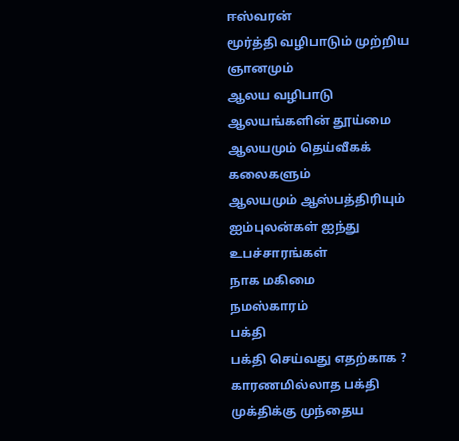ஈஸ்வரன்
மூர்த்தி வழிபாடும் முற்றிய ஞானமும்
ஆலய வழிபாடு
ஆலயங்களின் தூய்மை
ஆலயமும் தெய்வீகக் கலைகளும்
ஆலயமும் ஆஸ்பத்திரியும்
ஐம்புலன்கள் ஐந்து உபச்சாரங்கள்
நாக மகிமை
நமஸ்காரம்
பக்தி
பக்தி செய்வது எதற்காக ?
காரணமில்லாத பக்தி
முக்திக்கு முந்தைய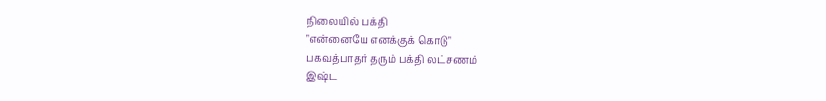நிலையில் பக்தி
"என்னையே எனக்குக் கொடு"
பகவத்பாதர் தரும் பக்தி லட்சணம்
இஷ்ட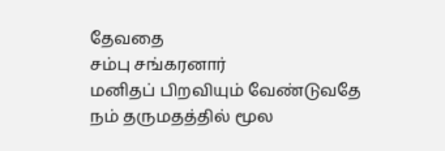தேவதை
சம்பு சங்கரனார்
மனிதப் பிறவியும் வேண்டுவதே
நம் தருமதத்தில் மூல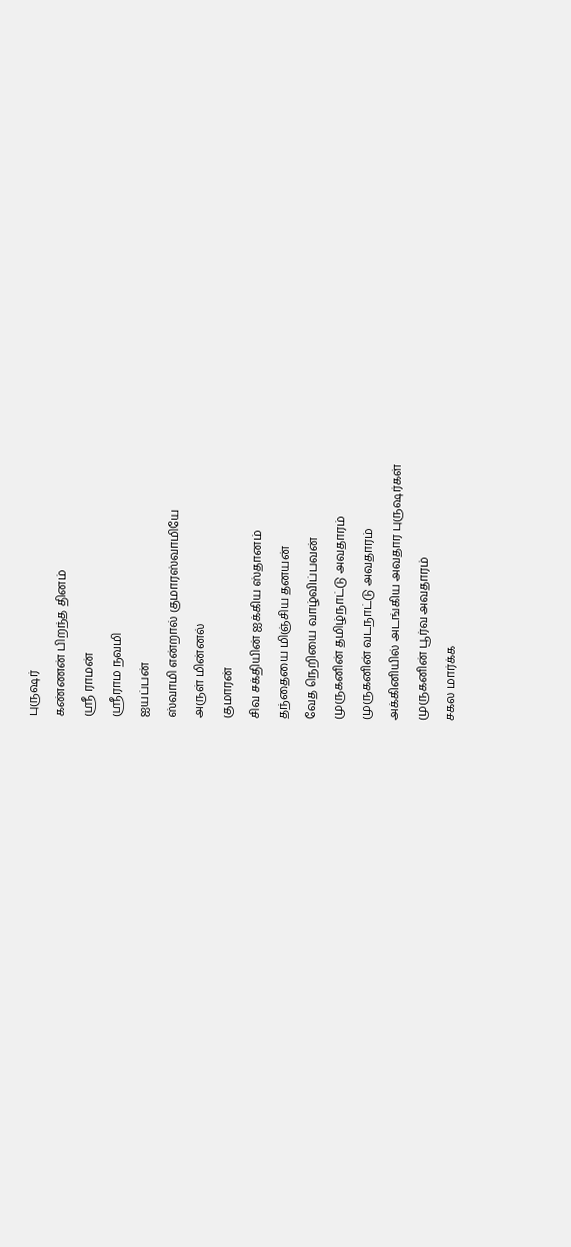புருஷர்
கண்ணன் பிறந்த தினம்
ஸ்ரீ ராமன்
ஸ்ரீராம நவமி
ஐயப்பன்
ஸ்வாமி என்றால் குமாரஸ்வாமியே
அருள் மின்னல்
குமாரன்
சிவ சக்தியின் ஐக்கிய ஸ்தானம்
தந்தையை மிஞ்சிய தனயன்
வேத நெறியை வாழ்விப்பவன்
முருகனின் தமிழ்நாட்டு அவதாரம்
முருகனின் வடநாட்டு அவதாரம்
அக்கினியில் அடங்கிய அவதார புருஷர்கள்
முருகனின் பூர்வ அவதாரம்
சகல மார்க்க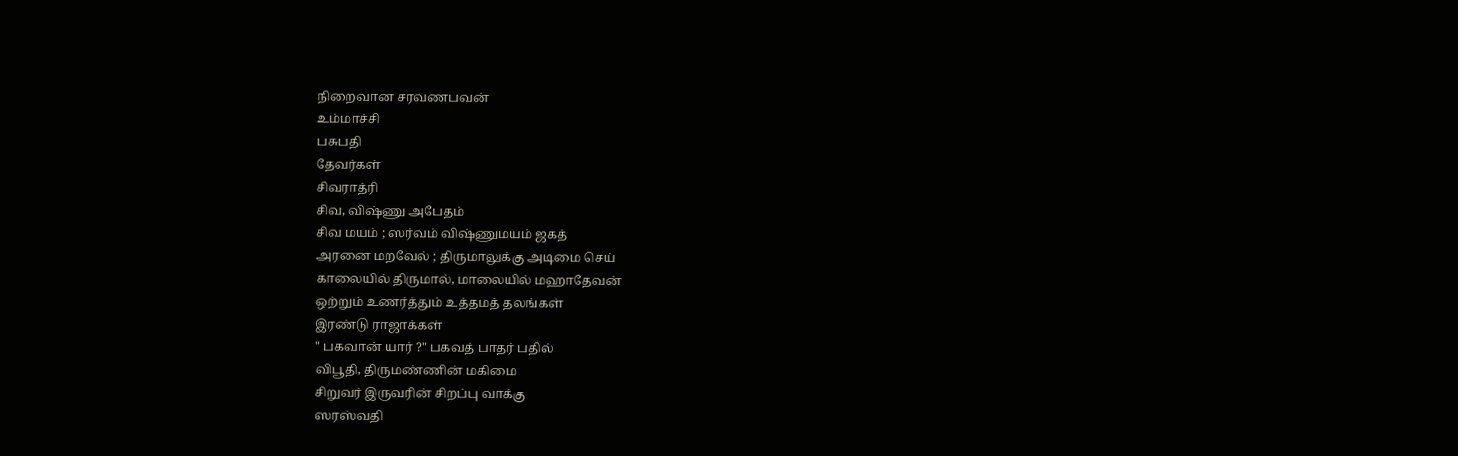நிறைவான சரவணபவன்
உம்மாச்சி
பசுபதி
தேவர்கள்
சிவராத்ரி
சிவ, விஷ்ணு அபேதம்
சிவ மயம் ; ஸர்வம் விஷ்ணுமயம் ஜகத்
அரனை மறவேல் ; திருமாலுக்கு அடிமை செய்
காலையில் திருமால், மாலையில் மஹாதேவன்
ஒற்றும் உணர்த்தும் உத்தமத் தலங்கள்
இரண்டு ராஜாக்கள்
" பகவான் யார் ?" பகவத் பாதர் பதில்
விபூதி, திருமண்ணின் மகிமை
சிறுவர் இருவரின் சிறப்பு வாக்கு
ஸரஸ்வதி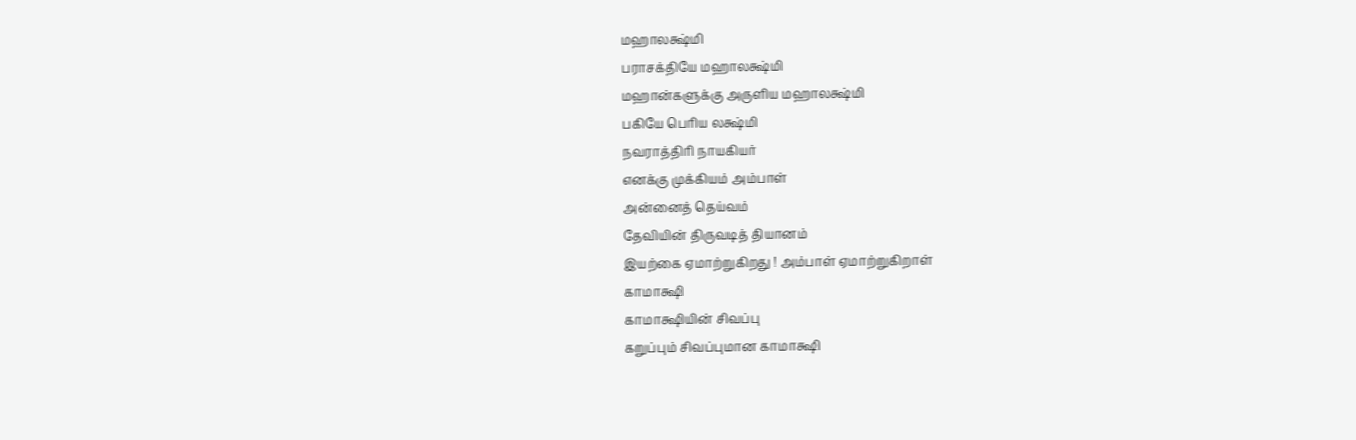மஹாலக்ஷ்மி
பராசக்தியே மஹாலக்ஷ்மி
மஹான்களுக்கு அருளிய மஹாலக்ஷ்மி
பகியே பெரிய லக்ஷ்மி
நவராத்திரி நாயகியர்
எனக்கு முக்கியம் அம்பாள்
அன்னைத் தெய்வம்
தேவியின் திருவடித் தியானம்
இயற்கை ஏமாற்றுகிறது ! அம்பாள் ஏமாற்றுகிறாள்
காமாக்ஷி
காமாக்ஷியின் சிவப்பு
கறுப்பும் சிவப்புமான காமாக்ஷி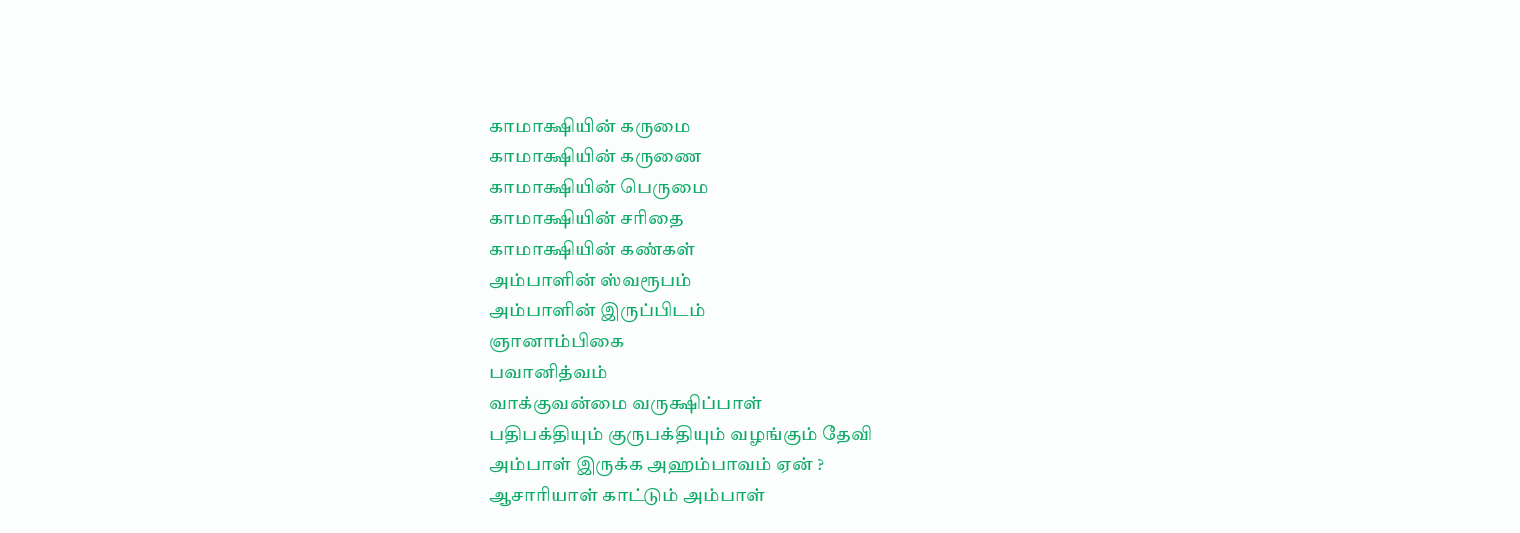காமாக்ஷியின் கருமை
காமாக்ஷியின் கருணை
காமாக்ஷியின் பெருமை
காமாக்ஷியின் சரிதை
காமாக்ஷியின் கண்கள்
அம்பாளின் ஸ்வரூபம்
அம்பாளின் இருப்பிடம்
ஞானாம்பிகை
பவானித்வம்
வாக்குவன்மை வருக்ஷிப்பாள்
பதிபக்தியும் குருபக்தியும் வழங்கும் தேவி
அம்பாள் இருக்க அஹம்பாவம் ஏன் ?
ஆசாரியாள் காட்டும் அம்பாள்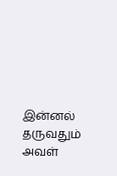இன்னல் தருவதும் அவள்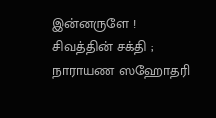இன்னருளே !
சிவத்தின் சக்தி ; நாராயண ஸஹோதரி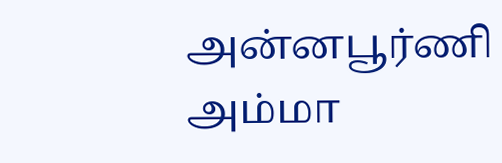அன்னபூர்ணி
அம்மா